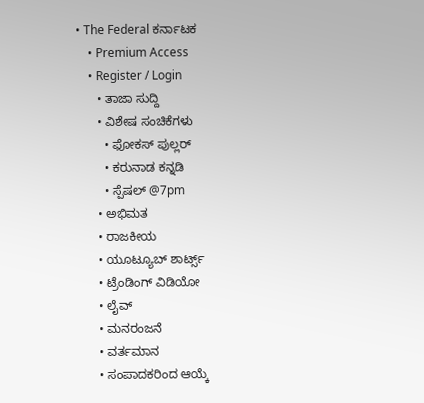• The Federal ಕರ್ನಾಟಕ
    • Premium Access
    • Register / Login
      • ತಾಜಾ ಸುದ್ದಿ
      • ವಿಶೇಷ ಸಂಚಿಕೆಗಳು
        • ಫೋಕಸ್‌ ಪುಲ್ಲರ್‌
        • ಕರುನಾಡ ಕನ್ನಡಿ
        • ಸ್ಪೆಷಲ್‌ @7pm
      • ಅಭಿಮತ
      • ರಾಜಕೀಯ
      • ಯೂಟ್ಯೂಬ್‌ ಶಾರ್ಟ್ಸ್‌
      • ಟ್ರೆಂಡಿಂಗ್‌ ವಿಡಿಯೋ
      • ಲೈವ್‌
      • ಮನರಂಜನೆ
      • ವರ್ತಮಾನ
      • ಸಂಪಾದಕರಿಂದ ಆಯ್ಕೆ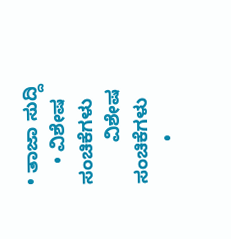• ತಾಜಾ ಸುದ್ದಿ
    • ವಿಶೇಷ ಸಂಚಿಕೆಗಳು
        ವಿಶೇಷ ಸಂಚಿಕೆಗಳು
        •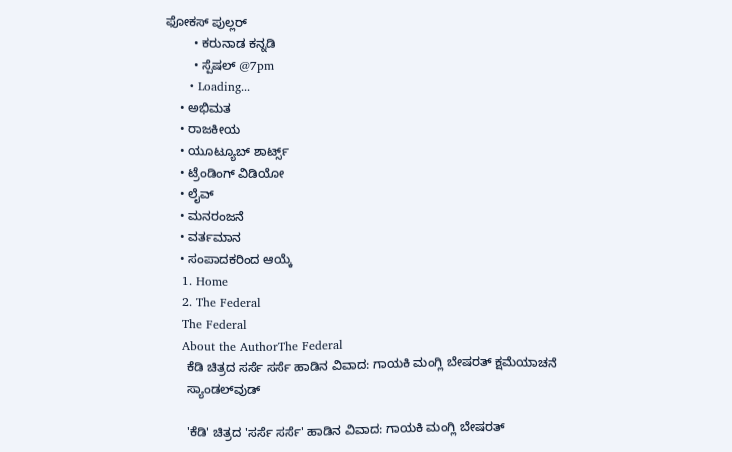ಫೋಕಸ್‌ ಪುಲ್ಲರ್‌
        • ಕರುನಾಡ ಕನ್ನಡಿ
        • ಸ್ಪೆಷಲ್‌ @7pm
      • Loading...
    • ಅಭಿಮತ
    • ರಾಜಕೀಯ
    • ಯೂಟ್ಯೂಬ್‌ ಶಾರ್ಟ್ಸ್‌
    • ಟ್ರೆಂಡಿಂಗ್‌ ವಿಡಿಯೋ
    • ಲೈವ್‌
    • ಮನರಂಜನೆ
    • ವರ್ತಮಾನ
    • ಸಂಪಾದಕರಿಂದ ಆಯ್ಕೆ
    1. Home
    2. The Federal
    The Federal
    About the AuthorThe Federal
      ಕೆಡಿ ಚಿತ್ರದ ಸರ್ಸೆ ಸರ್ಸೆ ಹಾಡಿನ ವಿವಾದ: ಗಾಯಕಿ ಮಂಗ್ಲಿ ಬೇಷರತ್ ಕ್ಷಮೆಯಾಚನೆ
      ಸ್ಯಾಂಡಲ್‌ವುಡ್

      'ಕೆಡಿ' ಚಿತ್ರದ 'ಸರ್ಸೆ ಸರ್ಸೆ' ಹಾಡಿನ ವಿವಾದ: ಗಾಯಕಿ ಮಂಗ್ಲಿ ಬೇಷರತ್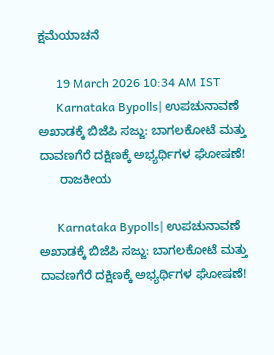ಕ್ಷಮೆಯಾಚನೆ

      19 March 2026 10:34 AM IST
      Karnataka Bypolls| ಉಪಚುನಾವಣೆ ಅಖಾಡಕ್ಕೆ ಬಿಜೆಪಿ ಸಜ್ಜು: ಬಾಗಲಕೋಟೆ ಮತ್ತು ದಾವಣಗೆರೆ ದಕ್ಷಿಣಕ್ಕೆ ಅಭ್ಯರ್ಥಿಗಳ ಘೋಷಣೆ!
      ರಾಜಕೀಯ

      Karnataka Bypolls| ಉಪಚುನಾವಣೆ ಅಖಾಡಕ್ಕೆ ಬಿಜೆಪಿ ಸಜ್ಜು: ಬಾಗಲಕೋಟೆ ಮತ್ತು ದಾವಣಗೆರೆ ದಕ್ಷಿಣಕ್ಕೆ ಅಭ್ಯರ್ಥಿಗಳ ಘೋಷಣೆ!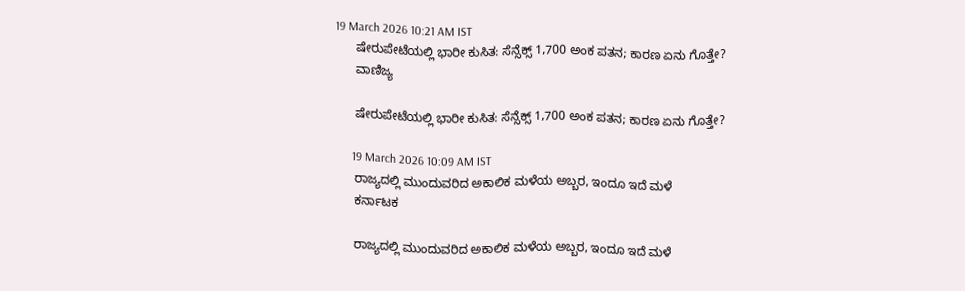19 March 2026 10:21 AM IST
      ಷೇರುಪೇಟೆಯಲ್ಲಿ ಭಾರೀ ಕುಸಿತ: ಸೆನ್ಸೆಕ್ಸ್ 1,700 ಅಂಕ ಪತನ; ಕಾರಣ ಏನು ಗೊತ್ತೇ?
      ವಾಣಿಜ್ಯ

      ಷೇರುಪೇಟೆಯಲ್ಲಿ ಭಾರೀ ಕುಸಿತ: ಸೆನ್ಸೆಕ್ಸ್ 1,700 ಅಂಕ ಪತನ; ಕಾರಣ ಏನು ಗೊತ್ತೇ?

      19 March 2026 10:09 AM IST
      ರಾಜ್ಯದಲ್ಲಿ ಮುಂದುವರಿದ ಅಕಾಲಿಕ ಮಳೆಯ ಅಬ್ಬರ, ಇಂದೂ ಇದೆ ಮಳೆ
      ಕರ್ನಾಟಕ

      ರಾಜ್ಯದಲ್ಲಿ ಮುಂದುವರಿದ ಅಕಾಲಿಕ ಮಳೆಯ ಅಬ್ಬರ, ಇಂದೂ ಇದೆ ಮಳೆ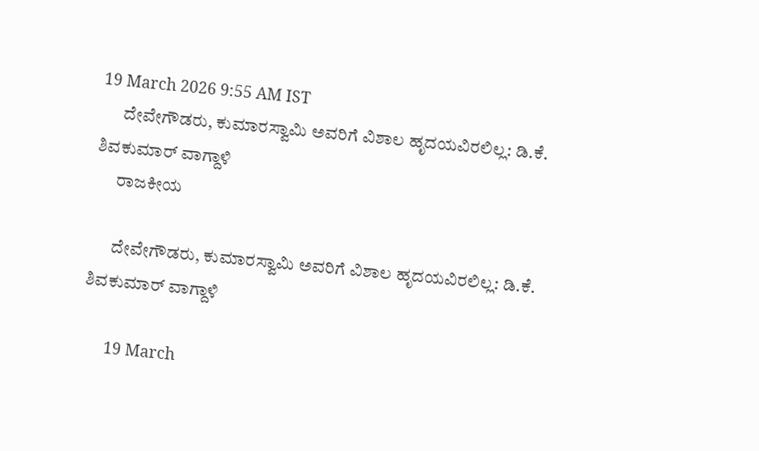19 March 2026 9:55 AM IST
      ದೇವೇಗೌಡರು, ಕುಮಾರಸ್ವಾಮಿ ಅವರಿಗೆ ವಿಶಾಲ ಹೃದಯವಿರಲಿಲ್ಲ: ಡಿ.ಕೆ. ಶಿವಕುಮಾರ್ ವಾಗ್ದಾಳಿ
      ರಾಜಕೀಯ

      ದೇವೇಗೌಡರು, ಕುಮಾರಸ್ವಾಮಿ ಅವರಿಗೆ ವಿಶಾಲ ಹೃದಯವಿರಲಿಲ್ಲ: ಡಿ.ಕೆ. ಶಿವಕುಮಾರ್ ವಾಗ್ದಾಳಿ

      19 March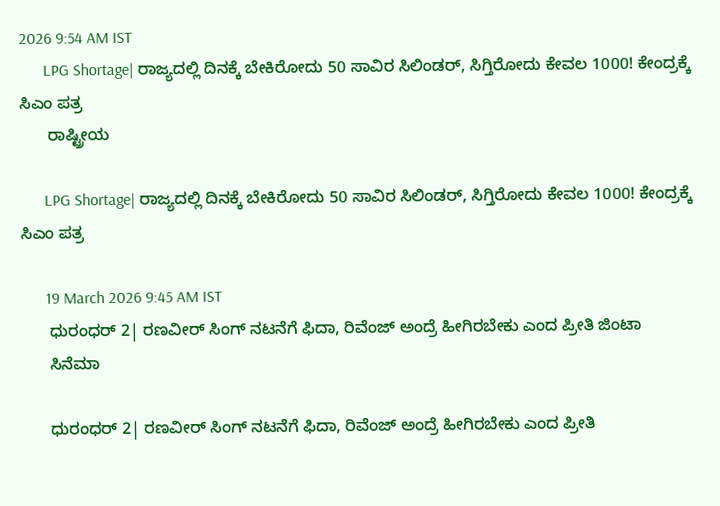2026 9:54 AM IST
      LPG Shortage| ರಾಜ್ಯದಲ್ಲಿ ದಿನಕ್ಕೆ ಬೇಕಿರೋದು 50 ಸಾವಿರ ಸಿಲಿಂಡರ್, ಸಿಗ್ತಿರೋದು ಕೇವಲ 1000! ಕೇಂದ್ರಕ್ಕೆ ಸಿಎಂ ಪತ್ರ
      ರಾಷ್ಟ್ರೀಯ

      LPG Shortage| ರಾಜ್ಯದಲ್ಲಿ ದಿನಕ್ಕೆ ಬೇಕಿರೋದು 50 ಸಾವಿರ ಸಿಲಿಂಡರ್, ಸಿಗ್ತಿರೋದು ಕೇವಲ 1000! ಕೇಂದ್ರಕ್ಕೆ ಸಿಎಂ ಪತ್ರ

      19 March 2026 9:45 AM IST
      ಧುರಂಧರ್ 2| ರಣವೀರ್ ಸಿಂಗ್ ನಟನೆಗೆ ಫಿದಾ, ರಿವೆಂಜ್ ಅಂದ್ರೆ ಹೀಗಿರಬೇಕು ಎಂದ ಪ್ರೀತಿ ಜಿಂಟಾ
      ಸಿನೆಮಾ

      ಧುರಂಧರ್ 2| ರಣವೀರ್ ಸಿಂಗ್ ನಟನೆಗೆ ಫಿದಾ, ರಿವೆಂಜ್ ಅಂದ್ರೆ ಹೀಗಿರಬೇಕು ಎಂದ ಪ್ರೀತಿ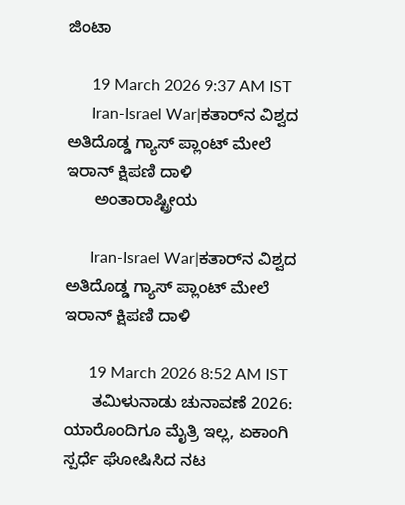ಜಿಂಟಾ

      19 March 2026 9:37 AM IST
      Iran-Israel War|ಕತಾರ್‌ನ ವಿಶ್ವದ ಅತಿದೊಡ್ಡ ಗ್ಯಾಸ್ ಪ್ಲಾಂಟ್ ಮೇಲೆ ಇರಾನ್ ಕ್ಷಿಪಣಿ ದಾಳಿ
      ಅಂತಾರಾಷ್ಟ್ರೀಯ

      Iran-Israel War|ಕತಾರ್‌ನ ವಿಶ್ವದ ಅತಿದೊಡ್ಡ ಗ್ಯಾಸ್ ಪ್ಲಾಂಟ್ ಮೇಲೆ ಇರಾನ್ ಕ್ಷಿಪಣಿ ದಾಳಿ

      19 March 2026 8:52 AM IST
      ತಮಿಳುನಾಡು ಚುನಾವಣೆ 2026: ಯಾರೊಂದಿಗೂ ಮೈತ್ರಿ ಇಲ್ಲ, ಏಕಾಂಗಿ ಸ್ಪರ್ಧೆ ಘೋಷಿಸಿದ ನಟ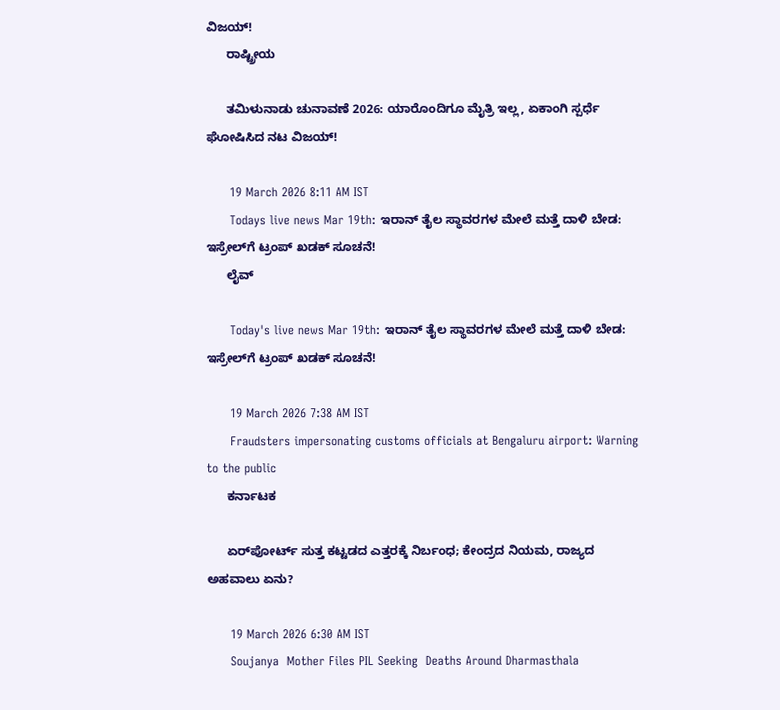ವಿಜಯ್!
      ರಾಷ್ಟ್ರೀಯ

      ತಮಿಳುನಾಡು ಚುನಾವಣೆ 2026: ಯಾರೊಂದಿಗೂ ಮೈತ್ರಿ ಇಲ್ಲ, ಏಕಾಂಗಿ ಸ್ಪರ್ಧೆ ಘೋಷಿಸಿದ ನಟ ವಿಜಯ್!

      19 March 2026 8:11 AM IST
      Todays live news Mar 19th: ಇರಾನ್ ತೈಲ ಸ್ಥಾವರಗಳ ಮೇಲೆ ಮತ್ತೆ ದಾಳಿ ಬೇಡ: ಇಸ್ರೇಲ್‌ಗೆ ಟ್ರಂಪ್ ಖಡಕ್ ಸೂಚನೆ!
      ಲೈವ್

      Today's live news Mar 19th: ಇರಾನ್ ತೈಲ ಸ್ಥಾವರಗಳ ಮೇಲೆ ಮತ್ತೆ ದಾಳಿ ಬೇಡ: ಇಸ್ರೇಲ್‌ಗೆ ಟ್ರಂಪ್ ಖಡಕ್ ಸೂಚನೆ!

      19 March 2026 7:38 AM IST
      Fraudsters impersonating customs officials at Bengaluru airport: Warning to the public
      ಕರ್ನಾಟಕ

      ಏರ್‌ಪೋರ್ಟ್‌ ಸುತ್ತ ಕಟ್ಟಡದ ಎತ್ತರಕ್ಕೆ ನಿರ್ಬಂಧ; ಕೇಂದ್ರದ ನಿಯಮ, ರಾಜ್ಯದ ಅಹವಾಲು ಏನು?

      19 March 2026 6:30 AM IST
      Soujanya  Mother Files PIL Seeking  Deaths Around Dharmasthala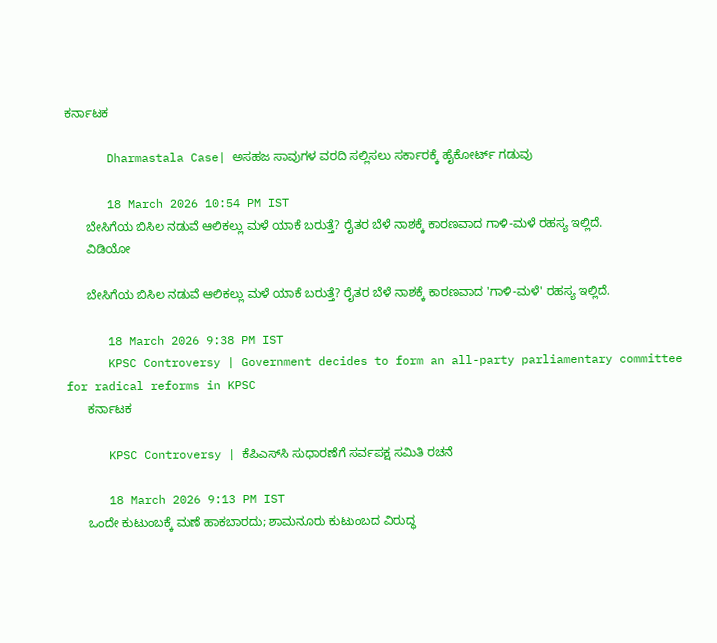ಕರ್ನಾಟಕ

      Dharmastala Case| ಅಸಹಜ ಸಾವುಗಳ ವರದಿ ಸಲ್ಲಿಸಲು ಸರ್ಕಾರಕ್ಕೆ ಹೈಕೋರ್ಟ್ ಗಡುವು

      18 March 2026 10:54 PM IST
      ಬೇಸಿಗೆಯ ಬಿಸಿಲ ನಡುವೆ ಆಲಿಕಲ್ಲು ಮಳೆ ಯಾಕೆ ಬರುತ್ತೆ? ರೈತರ ಬೆಳೆ ನಾಶಕ್ಕೆ ಕಾರಣವಾದ ಗಾಳಿ-ಮಳೆ ರಹಸ್ಯ ಇಲ್ಲಿದೆ.
      ವಿಡಿಯೋ

      ಬೇಸಿಗೆಯ ಬಿಸಿಲ ನಡುವೆ ಆಲಿಕಲ್ಲು ಮಳೆ ಯಾಕೆ ಬರುತ್ತೆ? ರೈತರ ಬೆಳೆ ನಾಶಕ್ಕೆ ಕಾರಣವಾದ 'ಗಾಳಿ-ಮಳೆ' ರಹಸ್ಯ ಇಲ್ಲಿದೆ.

      18 March 2026 9:38 PM IST
      KPSC Controversy | Government decides to form an all-party parliamentary committee for radical reforms in KPSC
      ಕರ್ನಾಟಕ

      KPSC Controversy | ಕೆಪಿಎಸ್‌ಸಿ ಸುಧಾರಣೆಗೆ ಸರ್ವಪಕ್ಷ ಸಮಿತಿ ರಚನೆ

      18 March 2026 9:13 PM IST
      ಒಂದೇ ಕುಟುಂಬಕ್ಕೆ ಮಣೆ ಹಾಕಬಾರದು; ಶಾಮನೂರು ಕುಟುಂಬದ ವಿರುದ್ಧ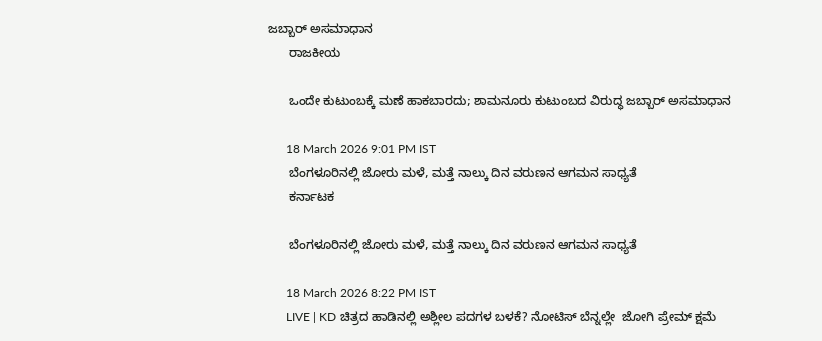ಜಬ್ಬಾರ್ ಅಸಮಾಧಾನ
      ರಾಜಕೀಯ

      ಒಂದೇ ಕುಟುಂಬಕ್ಕೆ ಮಣೆ ಹಾಕಬಾರದು; ಶಾಮನೂರು ಕುಟುಂಬದ ವಿರುದ್ಧ ಜಬ್ಬಾರ್ ಅಸಮಾಧಾನ

      18 March 2026 9:01 PM IST
      ಬೆಂಗಳೂರಿನಲ್ಲಿ ಜೋರು ಮಳೆ, ಮತ್ತೆ ನಾಲ್ಕು ದಿನ ವರುಣನ ಆಗಮನ ಸಾಧ್ಯತೆ
      ಕರ್ನಾಟಕ

      ಬೆಂಗಳೂರಿನಲ್ಲಿ ಜೋರು ಮಳೆ, ಮತ್ತೆ ನಾಲ್ಕು ದಿನ ವರುಣನ ಆಗಮನ ಸಾಧ್ಯತೆ

      18 March 2026 8:22 PM IST
      LIVE | KD ಚಿತ್ರದ ಹಾಡಿನಲ್ಲಿ ಅಶ್ಲೀಲ ಪದಗಳ ಬಳಕೆ? ನೋಟಿಸ್ ಬೆನ್ನಲ್ಲೇ  ಜೋಗಿ ಪ್ರೇಮ್ ಕ್ಷಮೆ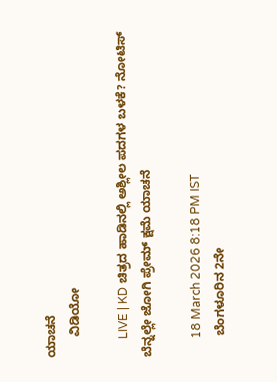ಯಾಚನೆ
      ವಿಡಿಯೋ

      LIVE | KD ಚಿತ್ರದ ಹಾಡಿನಲ್ಲಿ ಅಶ್ಲೀಲ ಪದಗಳ ಬಳಕೆ? ನೋಟಿಸ್ ಬೆನ್ನಲ್ಲೇ ಜೋಗಿ ಪ್ರೇಮ್ ಕ್ಷಮೆ ಯಾಚನೆ

      18 March 2026 8:18 PM IST
      ಬೆಂಗಳೂರಿನ 2ನೇ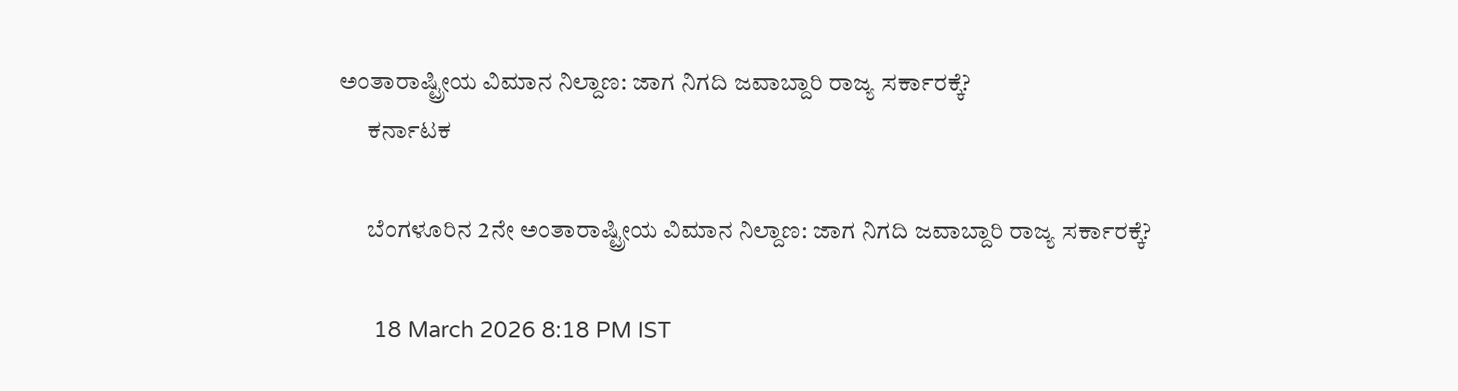ಅಂತಾರಾಷ್ಟ್ರೀಯ ವಿಮಾನ ನಿಲ್ದಾಣ: ಜಾಗ ನಿಗದಿ ಜವಾಬ್ದಾರಿ ರಾಜ್ಯ ಸರ್ಕಾರಕ್ಕೆ?
      ಕರ್ನಾಟಕ

      ಬೆಂಗಳೂರಿನ 2ನೇ ಅಂತಾರಾಷ್ಟ್ರೀಯ ವಿಮಾನ ನಿಲ್ದಾಣ: ಜಾಗ ನಿಗದಿ ಜವಾಬ್ದಾರಿ ರಾಜ್ಯ ಸರ್ಕಾರಕ್ಕೆ?

      18 March 2026 8:18 PM IST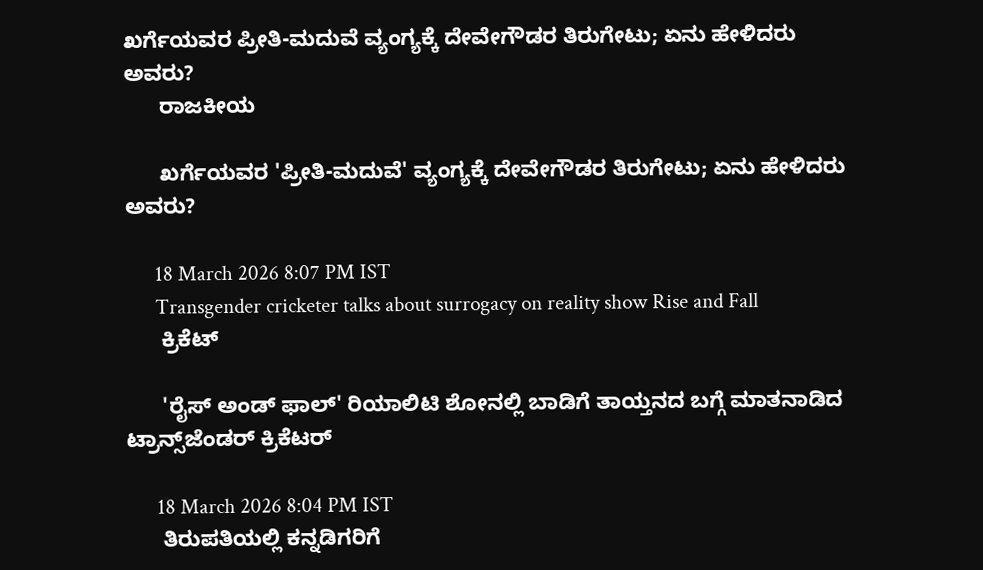ಖರ್ಗೆಯವರ ಪ್ರೀತಿ-ಮದುವೆ ವ್ಯಂಗ್ಯಕ್ಕೆ ದೇವೇಗೌಡರ ತಿರುಗೇಟು; ಏನು ಹೇಳಿದರು ಅವರು?
      ರಾಜಕೀಯ

      ಖರ್ಗೆಯವರ 'ಪ್ರೀತಿ-ಮದುವೆ' ವ್ಯಂಗ್ಯಕ್ಕೆ ದೇವೇಗೌಡರ ತಿರುಗೇಟು; ಏನು ಹೇಳಿದರು ಅವರು?

      18 March 2026 8:07 PM IST
      Transgender cricketer talks about surrogacy on reality show Rise and Fall
      ಕ್ರಿಕೆಟ್

      'ರೈಸ್ ಅಂಡ್ ಫಾಲ್' ರಿಯಾಲಿಟಿ ಶೋನಲ್ಲಿ ಬಾಡಿಗೆ ತಾಯ್ತನದ ಬಗ್ಗೆ ಮಾತನಾಡಿದ ಟ್ರಾನ್ಸ್‌ಜೆಂಡರ್ ಕ್ರಿಕೆಟರ್

      18 March 2026 8:04 PM IST
      ತಿರುಪತಿಯಲ್ಲಿ ಕನ್ನಡಿಗರಿಗೆ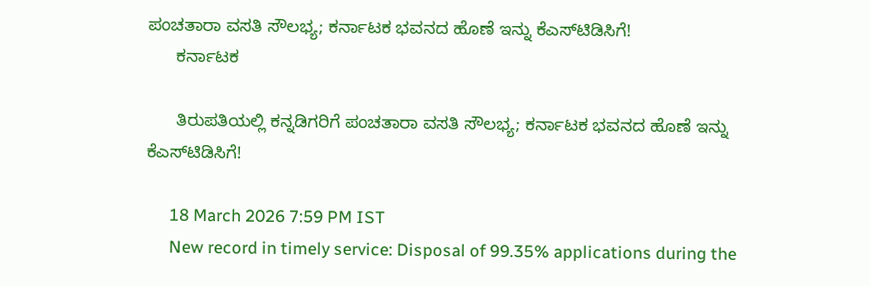ಪಂಚತಾರಾ ವಸತಿ ಸೌಲಭ್ಯ; ಕರ್ನಾಟಕ ಭವನದ ಹೊಣೆ ಇನ್ನು ಕೆಎಸ್‌ಟಿಡಿಸಿಗೆ!
      ಕರ್ನಾಟಕ

      ತಿರುಪತಿಯಲ್ಲಿ ಕನ್ನಡಿಗರಿಗೆ ಪಂಚತಾರಾ ವಸತಿ ಸೌಲಭ್ಯ; ಕರ್ನಾಟಕ ಭವನದ ಹೊಣೆ ಇನ್ನು ಕೆಎಸ್‌ಟಿಡಿಸಿಗೆ!

      18 March 2026 7:59 PM IST
      New record in timely service: Disposal of 99.35% applications during the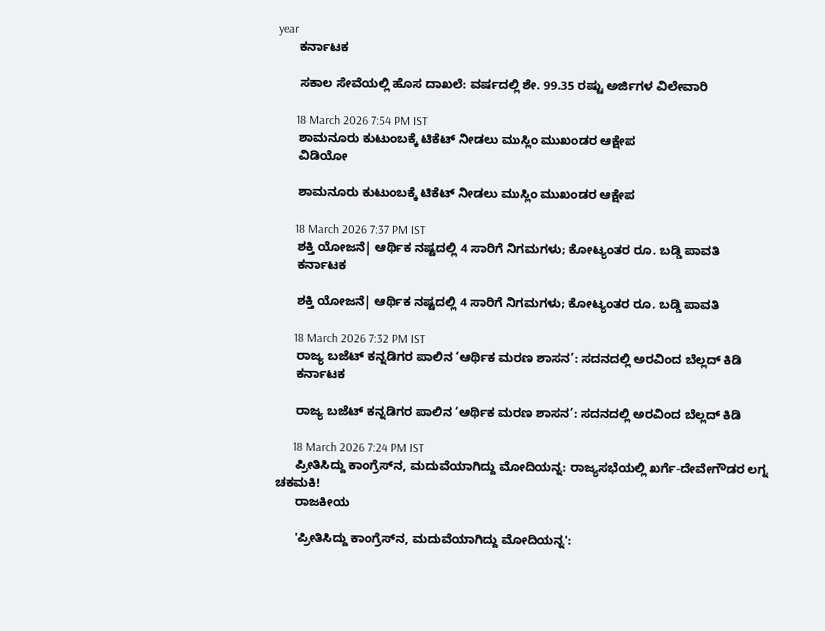year
      ಕರ್ನಾಟಕ

      ಸಕಾಲ ಸೇವೆಯಲ್ಲಿ ಹೊಸ ದಾಖಲೆ: ವರ್ಷದಲ್ಲಿ ಶೇ. 99.35 ರಷ್ಟು ಅರ್ಜಿಗಳ ವಿಲೇವಾರಿ

      18 March 2026 7:54 PM IST
      ಶಾಮನೂರು ಕುಟುಂಬಕ್ಕೆ ಟಿಕೆಟ್ ನೀಡಲು ಮುಸ್ಲಿಂ ಮುಖಂಡರ ಆಕ್ಷೇಪ
      ವಿಡಿಯೋ

      ಶಾಮನೂರು ಕುಟುಂಬಕ್ಕೆ ಟಿಕೆಟ್ ನೀಡಲು ಮುಸ್ಲಿಂ ಮುಖಂಡರ ಆಕ್ಷೇಪ

      18 March 2026 7:37 PM IST
      ಶಕ್ತಿ ಯೋಜನೆ| ಆರ್ಥಿಕ ನಷ್ಟದಲ್ಲಿ 4 ಸಾರಿಗೆ ನಿಗಮಗಳು; ಕೋಟ್ಯಂತರ ರೂ. ಬಡ್ಡಿ ಪಾವತಿ
      ಕರ್ನಾಟಕ

      ಶಕ್ತಿ ಯೋಜನೆ| ಆರ್ಥಿಕ ನಷ್ಟದಲ್ಲಿ 4 ಸಾರಿಗೆ ನಿಗಮಗಳು; ಕೋಟ್ಯಂತರ ರೂ. ಬಡ್ಡಿ ಪಾವತಿ

      18 March 2026 7:32 PM IST
      ರಾಜ್ಯ ಬಜೆಟ್ ಕನ್ನಡಿಗರ ಪಾಲಿನ ‘ಆರ್ಥಿಕ ಮರಣ ಶಾಸನ’: ಸದನದಲ್ಲಿ ಅರವಿಂದ ಬೆಲ್ಲದ್ ಕಿಡಿ
      ಕರ್ನಾಟಕ

      ರಾಜ್ಯ ಬಜೆಟ್ ಕನ್ನಡಿಗರ ಪಾಲಿನ ‘ಆರ್ಥಿಕ ಮರಣ ಶಾಸನ’: ಸದನದಲ್ಲಿ ಅರವಿಂದ ಬೆಲ್ಲದ್ ಕಿಡಿ

      18 March 2026 7:24 PM IST
      ಪ್ರೀತಿಸಿದ್ದು ಕಾಂಗ್ರೆಸ್‌ನ, ಮದುವೆಯಾಗಿದ್ದು ಮೋದಿಯನ್ನ: ರಾಜ್ಯಸಭೆಯಲ್ಲಿ ಖರ್ಗೆ-ದೇವೇಗೌಡರ ಲಗ್ನ ಚಕಮಕಿ!
      ರಾಜಕೀಯ

      'ಪ್ರೀತಿಸಿದ್ದು ಕಾಂಗ್ರೆಸ್‌ನ, ಮದುವೆಯಾಗಿದ್ದು ಮೋದಿಯನ್ನ':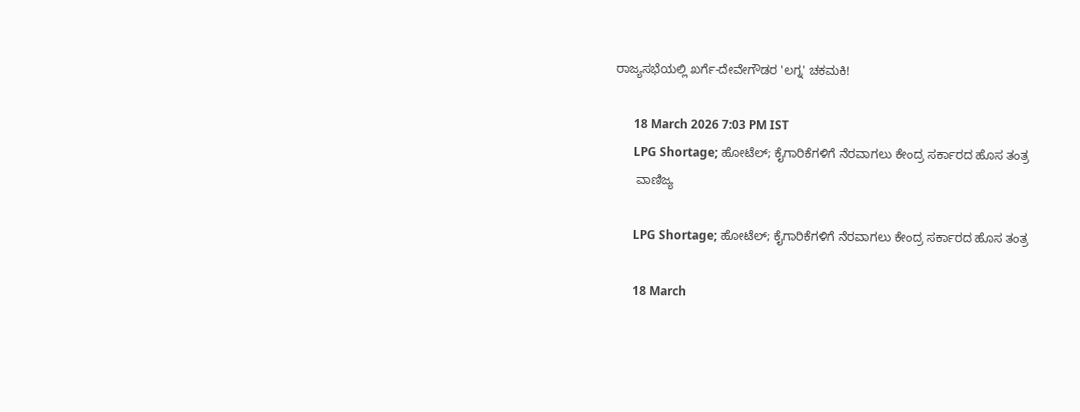ರಾಜ್ಯಸಭೆಯಲ್ಲಿ ಖರ್ಗೆ-ದೇವೇಗೌಡರ 'ಲಗ್ನ' ಚಕಮಕಿ!

      18 March 2026 7:03 PM IST
      LPG Shortage; ಹೋಟೆಲ್; ಕೈಗಾರಿಕೆಗಳಿಗೆ ನೆರವಾಗಲು ಕೇಂದ್ರ ಸರ್ಕಾರದ ಹೊಸ ತಂತ್ರ
      ವಾಣಿಜ್ಯ

      LPG Shortage; ಹೋಟೆಲ್; ಕೈಗಾರಿಕೆಗಳಿಗೆ ನೆರವಾಗಲು ಕೇಂದ್ರ ಸರ್ಕಾರದ ಹೊಸ ತಂತ್ರ

      18 March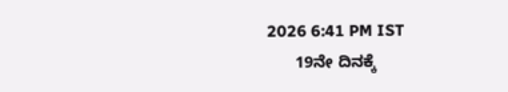2026 6:41 PM IST
      19ನೇ ದಿನಕ್ಕೆ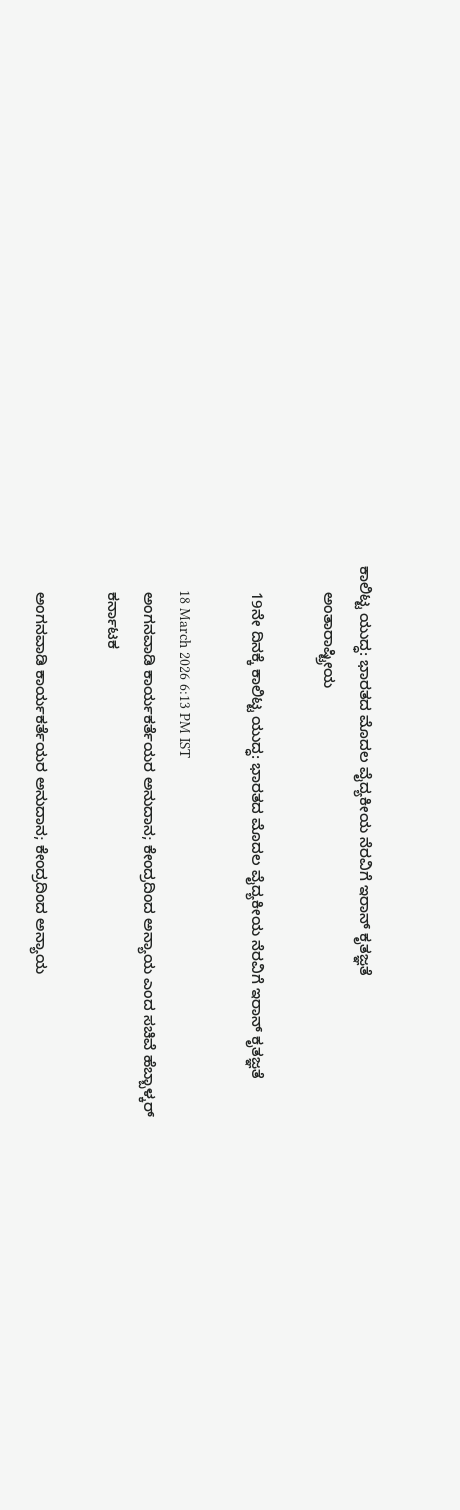ಕಾಲಿಟ್ಟ ಯುದ್ಧ: ಭಾರತದ ಮೊದಲ ವೈದ್ಯಕೀಯ ನೆರವಿಗೆ ಇರಾನ್ ಕೃತಜ್ಞತೆ
      ಅಂತಾರಾಷ್ಟ್ರೀಯ

      19ನೇ ದಿನಕ್ಕೆ ಕಾಲಿಟ್ಟ ಯುದ್ಧ: ಭಾರತದ ಮೊದಲ ವೈದ್ಯಕೀಯ ನೆರವಿಗೆ ಇರಾನ್ ಕೃತಜ್ಞತೆ

      18 March 2026 6:13 PM IST
      ಅಂಗನವಾಡಿ ಕಾರ್ಯಕರ್ತೆಯರ ಅನುದಾನ; ಕೇಂದ್ರದಿಂದ ಅನ್ಯಾಯ ಎಂದ ಸಚಿವೆ ಹೆಬ್ಬಾಳ್ಕರ್
      ಕರ್ನಾಟಕ

      ಅಂಗನವಾಡಿ ಕಾರ್ಯಕರ್ತೆಯರ ಅನುದಾನ; ಕೇಂದ್ರದಿಂದ ಅನ್ಯಾಯ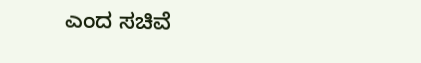ಎಂದ ಸಚಿವೆ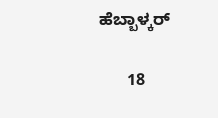ಹೆಬ್ಬಾಳ್ಕರ್

      18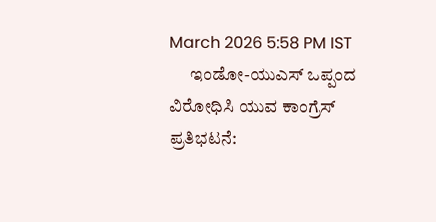March 2026 5:58 PM IST
      ಇಂಡೋ-ಯುಎಸ್ ಒಪ್ಪಂದ ವಿರೋಧಿಸಿ ಯುವ ಕಾಂಗ್ರೆಸ್ ಪ್ರತಿಭಟನೆ: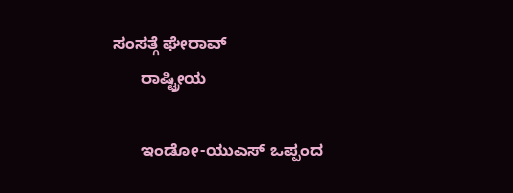ಸಂಸತ್ಗೆ ಘೇರಾವ್
      ರಾಷ್ಟ್ರೀಯ

      ಇಂಡೋ-ಯುಎಸ್ ಒಪ್ಪಂದ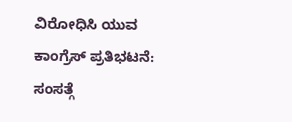ವಿರೋಧಿಸಿ ಯುವ ಕಾಂಗ್ರೆಸ್ ಪ್ರತಿಭಟನೆ: ಸಂಸತ್ಗೆ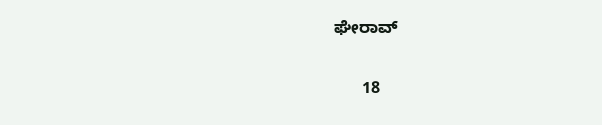ಘೇರಾವ್

      18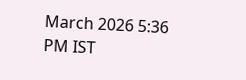March 2026 5:36 PM IST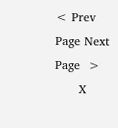< Prev Page Next Page  >
      X